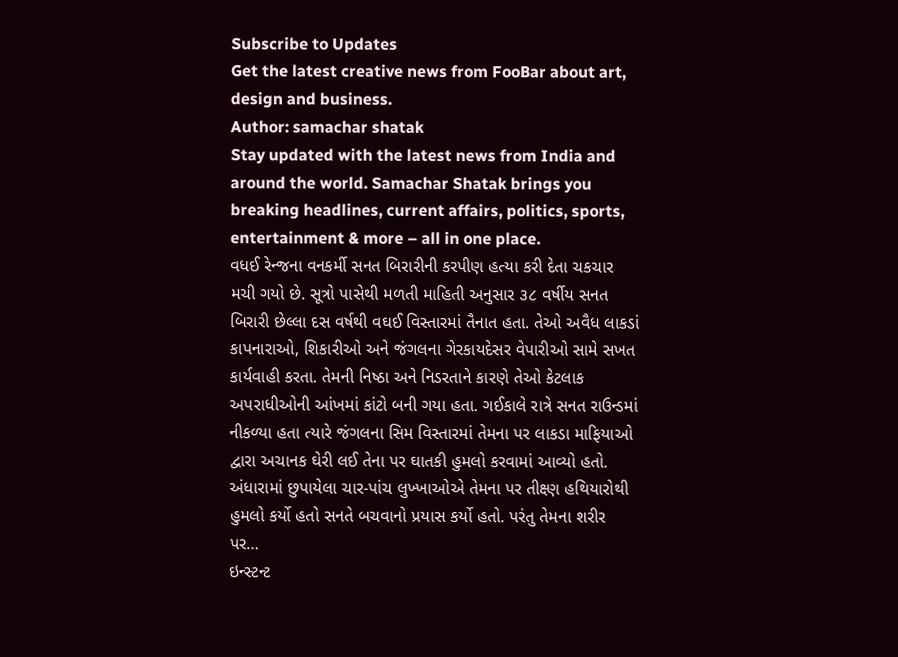Subscribe to Updates
Get the latest creative news from FooBar about art, design and business.
Author: samachar shatak
Stay updated with the latest news from India and around the world. Samachar Shatak brings you breaking headlines, current affairs, politics, sports, entertainment & more – all in one place.
વધઈ રેન્જના વનકર્મી સનત બિરારીની કરપીણ હત્યા કરી દેતા ચકચાર મચી ગયો છે. સૂત્રો પાસેથી મળતી માહિતી અનુસાર ૩૮ વર્ષીય સનત બિરારી છેલ્લા દસ વર્ષથી વઘઈ વિસ્તારમાં તૈનાત હતા. તેઓ અવૈધ લાકડાં કાપનારાઓ, શિકારીઓ અને જંગલના ગેરકાયદેસર વેપારીઓ સામે સખત કાર્યવાહી કરતા. તેમની નિષ્ઠા અને નિડરતાને કારણે તેઓ કેટલાક અપરાધીઓની આંખમાં કાંટો બની ગયા હતા. ગઈકાલે રાત્રે સનત રાઉન્ડમાં નીકળ્યા હતા ત્યારે જંગલના સિમ વિસ્તારમાં તેમના પર લાકડા માફિયાઓ દ્વારા અચાનક ઘેરી લઈ તેના પર ઘાતકી હુમલો કરવામાં આવ્યો હતો. અંધારામાં છુપાયેલા ચાર-પાંચ લુખ્ખાઓએ તેમના પર તીક્ષ્ણ હથિયારોથી હુમલો કર્યો હતો સનતે બચવાનો પ્રયાસ કર્યો હતો. પરંતુ તેમના શરીર પર…
ઇન્સ્ટન્ટ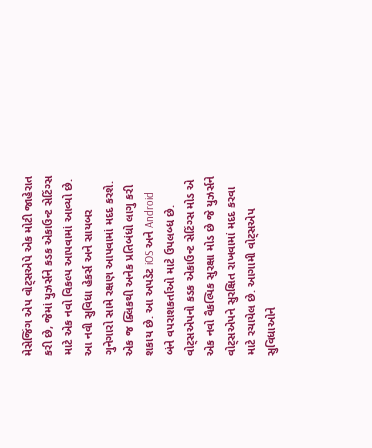મેસેજિંગ એપ વોટ્સએપે એક મોટી જાહેરાત કરી છે, જેમાં યુઝર્સને કડક એકાઉન્ટ સેટિંગ્સ માટે એક નવો વિકલ્પ આપવામાં આવ્યો છે. આ નવી સુવિધા હેકર્સ અને સાયબર ગુનેગારો સામે રક્ષણ આપવામાં મદદ કરશે. એક જ ક્લિકથી અનેક પ્રતિબંધો લાગુ કરી શકાય છે. આ અપડેટ iOS અને Android બંને વપરાશકર્તાઓ માટે ઉપલબ્ધ છે. વોટ્સએપનો કડક એકાઉન્ટ સેટિંગ્સ મોડ એ એક નવો વૈકલ્પિક સુરક્ષા મોડ છે જે યુઝર્સને વોટ્સએપને સુરક્ષિત રાખવામાં મદદ કરવા માટે રચાયેલ છે. આગામી વોટ્સએપ સુવિધાઓને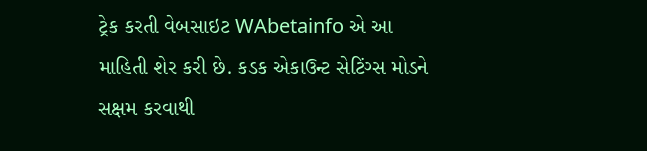ટ્રેક કરતી વેબસાઇટ WAbetainfo એ આ માહિતી શેર કરી છે. કડક એકાઉન્ટ સેટિંગ્સ મોડને સક્ષમ કરવાથી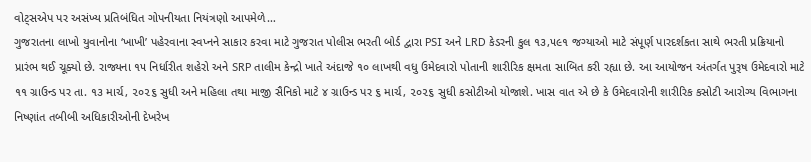વોટ્સએપ પર અસંખ્ય પ્રતિબંધિત ગોપનીયતા નિયંત્રણો આપમેળે…
ગુજરાતના લાખો યુવાનોના ‘ખાખી’ પહેરવાના સ્વપ્નને સાકાર કરવા માટે ગુજરાત પોલીસ ભરતી બોર્ડ દ્વારા PSI અને LRD કેડરની કુલ ૧૩,૫૯૧ જગ્યાઓ માટે સંપૂર્ણ પારદર્શકતા સાથે ભરતી પ્રક્રિયાનો પ્રારંભ થઈ ચૂક્યો છે. રાજ્યના ૧૫ નિર્ધારીત શહેરો અને SRP તાલીમ કેન્દ્રો ખાતે અંદાજે ૧૦ લાખથી વધુ ઉમેદવારો પોતાની શારીરિક ક્ષમતા સાબિત કરી રહ્યા છે. આ આયોજન અંતર્ગત પુરૂષ ઉમેદવારો માટે ૧૧ ગ્રાઉન્ડ પર તા. ૧૩ માર્ચ, ૨૦૨૬ સુધી અને મહિલા તથા માજી સૈનિકો માટે ૪ ગ્રાઉન્ડ પર ૬ માર્ચ, ૨૦૨૬ સુધી કસોટીઓ યોજાશે. ખાસ વાત એ છે કે ઉમેદવારોની શારીરિક કસોટી આરોગ્ય વિભાગના નિષ્ણાંત તબીબી અધિકારીઓની દેખરેખ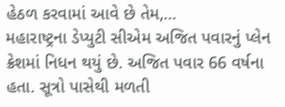હેઠળ કરવામાં આવે છે તેમ,…
મહારાષ્ટ્રના ડેપ્યુટી સીએમ અજિત પવારનું પ્લેન ક્રેશમાં નિધન થયું છે. અજિત પવાર 66 વર્ષના હતા. સૂત્રો પાસેથી મળતી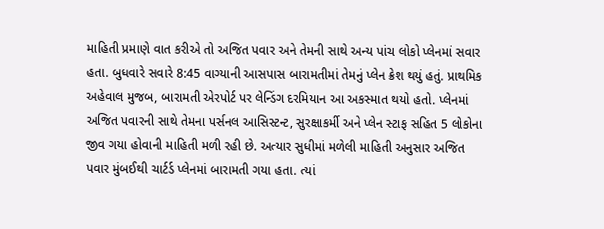માહિતી પ્રમાણે વાત કરીએ તો અજિત પવાર અને તેમની સાથે અન્ય પાંચ લોકો પ્લેનમાં સવાર હતા. બુધવારે સવારે 8:45 વાગ્યાની આસપાસ બારામતીમાં તેમનું પ્લેન ક્રેશ થયું હતું. પ્રાથમિક અહેવાલ મુજબ, બારામતી એરપોર્ટ પર લેન્ડિંગ દરમિયાન આ અકસ્માત થયો હતો. પ્લેનમાં અજિત પવારની સાથે તેમના પર્સનલ આસિસ્ટન્ટ, સુરક્ષાકર્મી અને પ્લેન સ્ટાફ સહિત 5 લોકોના જીવ ગયા હોવાની માહિતી મળી રહી છે. અત્યાર સુધીમાં મળેલી માહિતી અનુસાર અજિત પવાર મુંબઈથી ચાર્ટર્ડ પ્લેનમાં બારામતી ગયા હતા. ત્યાં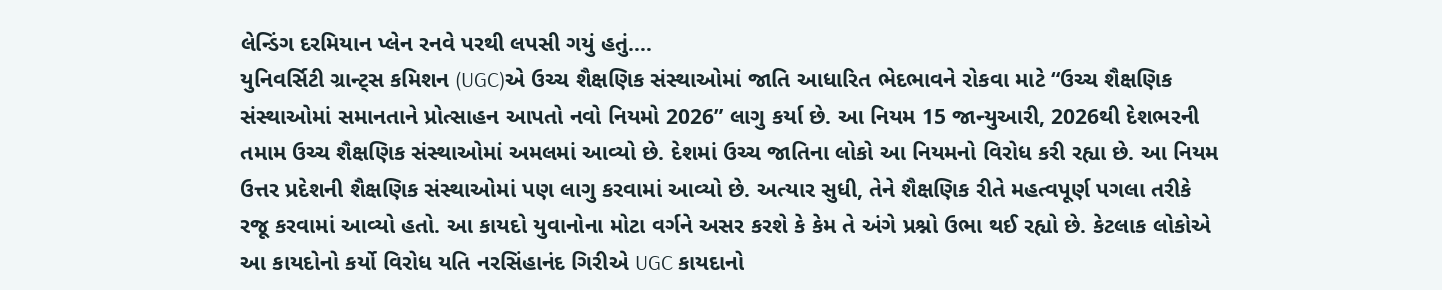લેન્ડિંગ દરમિયાન પ્લેન રનવે પરથી લપસી ગયું હતું.…
યુનિવર્સિટી ગ્રાન્ટ્સ કમિશન (UGC)એ ઉચ્ચ શૈક્ષણિક સંસ્થાઓમાં જાતિ આધારિત ભેદભાવને રોકવા માટે “ઉચ્ચ શૈક્ષણિક સંસ્થાઓમાં સમાનતાને પ્રોત્સાહન આપતો નવો નિયમો 2026” લાગુ કર્યા છે. આ નિયમ 15 જાન્યુઆરી, 2026થી દેશભરની તમામ ઉચ્ચ શૈક્ષણિક સંસ્થાઓમાં અમલમાં આવ્યો છે. દેશમાં ઉચ્ચ જાતિના લોકો આ નિયમનો વિરોધ કરી રહ્યા છે. આ નિયમ ઉત્તર પ્રદેશની શૈક્ષણિક સંસ્થાઓમાં પણ લાગુ કરવામાં આવ્યો છે. અત્યાર સુધી, તેને શૈક્ષણિક રીતે મહત્વપૂર્ણ પગલા તરીકે રજૂ કરવામાં આવ્યો હતો. આ કાયદો યુવાનોના મોટા વર્ગને અસર કરશે કે કેમ તે અંગે પ્રશ્નો ઉભા થઈ રહ્યો છે. કેટલાક લોકોએ આ કાયદોનો કર્યો વિરોધ યતિ નરસિંહાનંદ ગિરીએ UGC કાયદાનો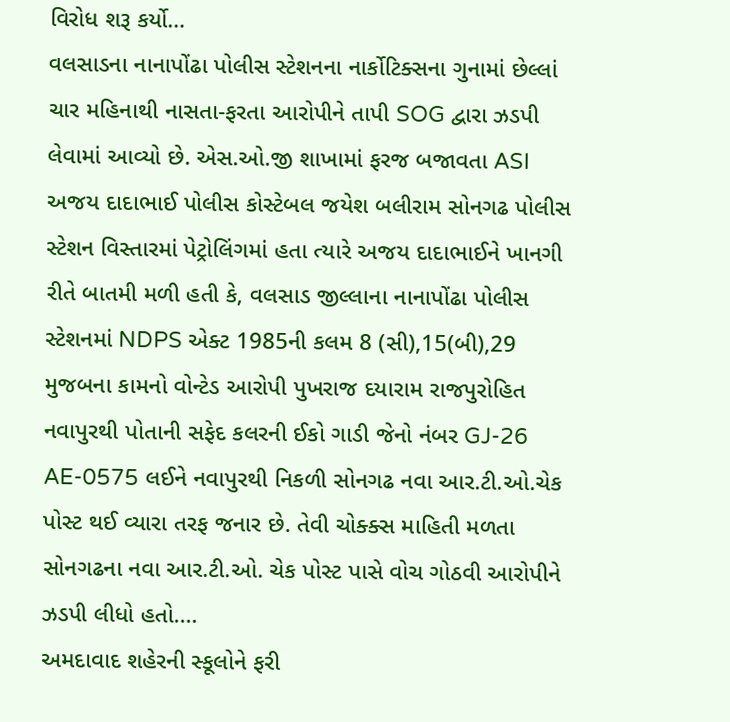વિરોધ શરૂ કર્યો…
વલસાડના નાનાપોંઢા પોલીસ સ્ટેશનના નાર્કોટિક્સના ગુનામાં છેલ્લાં ચાર મહિનાથી નાસતા-ફરતા આરોપીને તાપી SOG દ્વારા ઝડપી લેવામાં આવ્યો છે. એસ.ઓ.જી શાખામાં ફરજ બજાવતા ASI અજય દાદાભાઈ પોલીસ કોસ્ટેબલ જયેશ બલીરામ સોનગઢ પોલીસ સ્ટેશન વિસ્તારમાં પેટ્રોલિંગમાં હતા ત્યારે અજય દાદાભાઈને ખાનગી રીતે બાતમી મળી હતી કે, વલસાડ જીલ્લાના નાનાપોંઢા પોલીસ સ્ટેશનમાં NDPS એક્ટ 1985ની કલમ 8 (સી),15(બી),29 મુજબના કામનો વોન્ટેડ આરોપી પુખરાજ દયારામ રાજપુરોહિત નવાપુરથી પોતાની સફેદ કલરની ઈકો ગાડી જેનો નંબર GJ-26 AE-0575 લઈને નવાપુરથી નિકળી સોનગઢ નવા આર.ટી.ઓ.ચેક પોસ્ટ થઈ વ્યારા તરફ જનાર છે. તેવી ચોક્ક્સ માહિતી મળતા સોનગઢના નવા આર.ટી.ઓ. ચેક પોસ્ટ પાસે વોચ ગોઠવી આરોપીને ઝડપી લીધો હતો.…
અમદાવાદ શહેરની સ્કૂલોને ફરી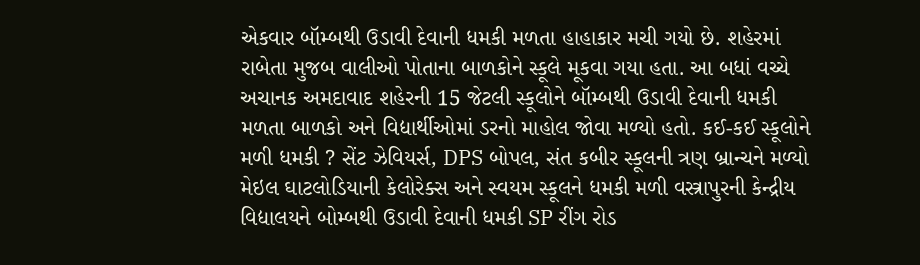એકવાર બૉમ્બથી ઉડાવી દેવાની ધમકી મળતા હાહાકાર મચી ગયો છે. શહેરમાં રાબેતા મુજબ વાલીઓ પોતાના બાળકોને સ્કૂલે મૂકવા ગયા હતા. આ બધાં વચ્ચે અચાનક અમદાવાદ શહેરની 15 જેટલી સ્કૂલોને બૉમ્બથી ઉડાવી દેવાની ધમકી મળતા બાળકો અને વિદ્યાર્થીઓમાં ડરનો માહોલ જોવા મળ્યો હતો. કઈ-કઈ સ્કૂલોને મળી ધમકી ? સેંટ ઝેવિયર્સ, DPS બોપલ, સંત કબીર સ્કૂલની ત્રણ બ્રાન્ચને મળ્યો મેઇલ ઘાટલોડિયાની કેલોરેક્સ અને સ્વયમ સ્કૂલને ધમકી મળી વસ્ત્રાપુરની કેન્દ્રીય વિદ્યાલયને બોમ્બથી ઉડાવી દેવાની ધમકી SP રીંગ રોડ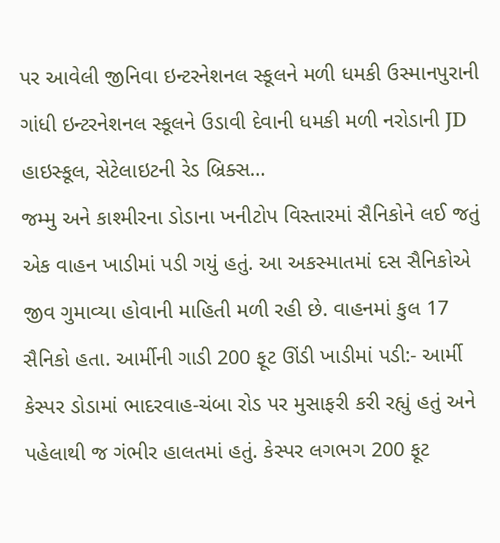પર આવેલી જીનિવા ઇન્ટરનેશનલ સ્કૂલને મળી ધમકી ઉસ્માનપુરાની ગાંધી ઇન્ટરનેશનલ સ્કૂલને ઉડાવી દેવાની ધમકી મળી નરોડાની JD હાઇસ્કૂલ, સેટેલાઇટની રેડ બ્રિક્સ…
જમ્મુ અને કાશ્મીરના ડોડાના ખનીટોપ વિસ્તારમાં સૈનિકોને લઈ જતું એક વાહન ખાડીમાં પડી ગયું હતું. આ અકસ્માતમાં દસ સૈનિકોએ જીવ ગુમાવ્યા હોવાની માહિતી મળી રહી છે. વાહનમાં કુલ 17 સૈનિકો હતા. આર્મીની ગાડી 200 ફૂટ ઊંડી ખાડીમાં પડી:- આર્મી કેસ્પર ડોડામાં ભાદરવાહ-ચંબા રોડ પર મુસાફરી કરી રહ્યું હતું અને પહેલાથી જ ગંભીર હાલતમાં હતું. કેસ્પર લગભગ 200 ફૂટ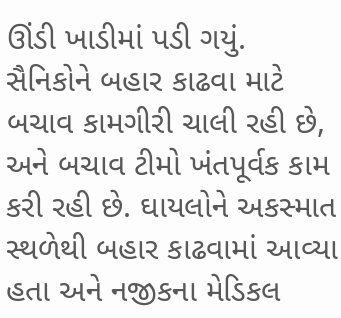ઊંડી ખાડીમાં પડી ગયું. સૈનિકોને બહાર કાઢવા માટે બચાવ કામગીરી ચાલી રહી છે, અને બચાવ ટીમો ખંતપૂર્વક કામ કરી રહી છે. ઘાયલોને અકસ્માત સ્થળેથી બહાર કાઢવામાં આવ્યા હતા અને નજીકના મેડિકલ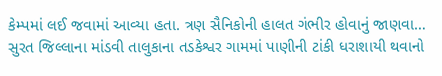કેમ્પમાં લઈ જવામાં આવ્યા હતા. ત્રણ સૈનિકોની હાલત ગંભીર હોવાનું જાણવા…
સુરત જિલ્લાના માંડવી તાલુકાના તડકેશ્વર ગામમાં પાણીની ટાંકી ધરાશાયી થવાનો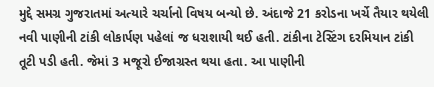મુદ્દે સમગ્ર ગુજરાતમાં અત્યારે ચર્ચાનો વિષય બન્યો છે. અંદાજે 21 કરોડના ખર્ચે તૈયાર થયેલી નવી પાણીની ટાંકી લોકાર્પણ પહેલાં જ ધરાશાયી થઈ હતી. ટાંકીના ટેસ્ટિંગ દરમિયાન ટાંકી તૂટી પડી હતી. જેમાં 3 મજૂરો ઈજાગ્રસ્ત થયા હતા. આ પાણીની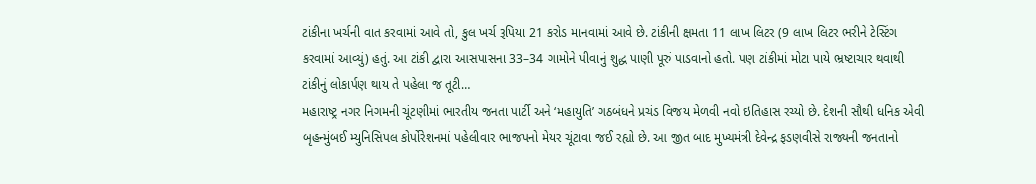ટાંકીના ખર્ચની વાત કરવામાં આવે તો, કુલ ખર્ચ રૂપિયા 21 કરોડ માનવામાં આવે છે. ટાંકીની ક્ષમતા 11 લાખ લિટર (9 લાખ લિટર ભરીને ટેસ્ટિંગ કરવામાં આવ્યું) હતું. આ ટાંકી દ્વારા આસપાસના 33–34 ગામોને પીવાનું શુદ્ધ પાણી પૂરું પાડવાનો હતો. પણ ટાંકીમાં મોટા પાયે ભ્રષ્ટાચાર થવાથી ટાંકીનું લોકાર્પણ થાય તે પહેલા જ તૂટી…
મહારાષ્ટ્ર નગર નિગમની ચૂંટણીમાં ભારતીય જનતા પાર્ટી અને ‘મહાયુતિ’ ગઠબંધને પ્રચંડ વિજય મેળવી નવો ઇતિહાસ રચ્યો છે. દેશની સૌથી ધનિક એવી બૃહન્મુંબઈ મ્યુનિસિપલ કોર્પોરેશનમાં પહેલીવાર ભાજપનો મેયર ચૂંટાવા જઈ રહ્યો છે. આ જીત બાદ મુખ્યમંત્રી દેવેન્દ્ર ફડણવીસે રાજ્યની જનતાનો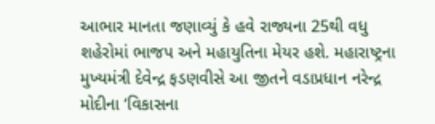આભાર માનતા જણાવ્યું કે હવે રાજ્યના 25થી વધુ શહેરોમાં ભાજપ અને મહાયુતિના મેયર હશે. મહારાષ્ટ્રના મુખ્યમંત્રી દેવેન્દ્ર ફડણવીસે આ જીતને વડાપ્રધાન નરેન્દ્ર મોદીના ‘વિકાસના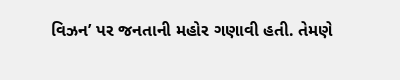વિઝન’ પર જનતાની મહોર ગણાવી હતી. તેમણે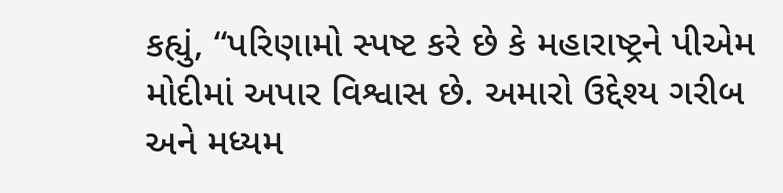કહ્યું, “પરિણામો સ્પષ્ટ કરે છે કે મહારાષ્ટ્રને પીએમ મોદીમાં અપાર વિશ્વાસ છે. અમારો ઉદ્દેશ્ય ગરીબ અને મધ્યમ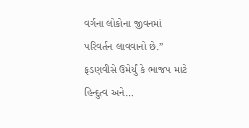વર્ગના લોકોના જીવનમાં પરિવર્તન લાવવાનો છે.” ફડણવીસે ઉમેર્યું કે ભાજપ માટે હિન્દુત્વ અને…